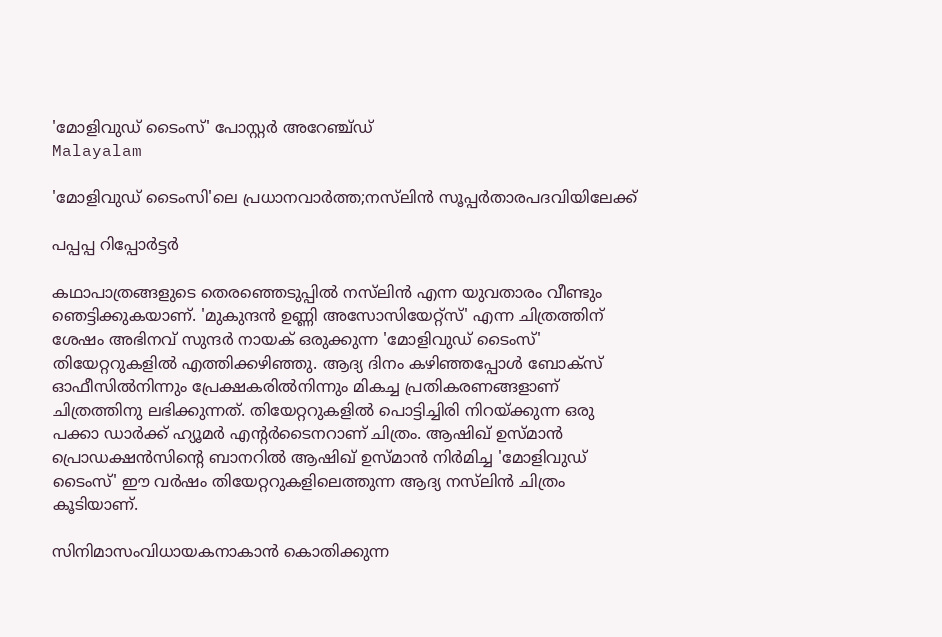'മോളിവു‍ഡ് ടൈംസ്' പോസ്റ്റർ അറേഞ്ച്ഡ്
Malayalam

'മോളിവുഡ് ടൈംസി'ലെ പ്രധാനവാർത്ത;നസ്‌ലിൻ സൂപ്പർതാരപദവിയിലേക്ക്

പപ്പപ്പ റിപ്പോര്‍ട്ടര്‍

കഥാപാത്രങ്ങളുടെ തെരഞ്ഞെടുപ്പിൽ നസ്‌ലിൻ എന്ന യുവതാരം വീണ്ടും ഞെട്ടിക്കുകയാണ്. 'മുകുന്ദൻ ഉണ്ണി അസോസിയേറ്റ്സ്' എന്ന ചിത്രത്തിന് ശേഷം അഭിനവ് സുന്ദർ നായക് ഒരുക്കുന്ന 'മോളിവുഡ് ടൈംസ്' തിയേറ്ററുകളിൽ എത്തിക്കഴിഞ്ഞു. ആദ്യ ദിനം കഴിഞ്ഞപ്പോൾ ബോക്സ് ഓഫീസിൽനിന്നും പ്രേക്ഷകരിൽനിന്നും മികച്ച പ്രതികരണങ്ങളാണ് ചിത്രത്തിനു ലഭിക്കുന്നത്. തിയേറ്ററുകളിൽ പൊട്ടിച്ചിരി നിറയ്ക്കുന്ന ഒരു പക്കാ ഡാർക്ക് ഹ്യൂമർ എന്‍റർടൈനറാണ് ചിത്രം. ആഷിഖ് ഉസ്മാൻ പ്രൊഡക്ഷൻസിന്‍റെ ബാനറിൽ ആഷിഖ് ഉസ്മാൻ നിർമിച്ച 'മോളിവുഡ് ടൈംസ്' ഈ വർഷം തിയേറ്ററുകളിലെത്തുന്ന ആദ്യ നസ്‌ലിൻ ചിത്രം കൂടിയാണ്.

സിനിമാസംവിധായകനാകാൻ കൊതിക്കുന്ന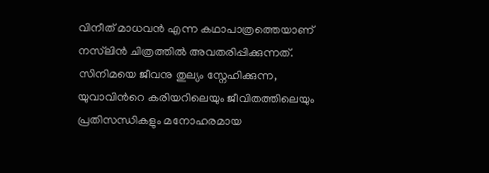വിനീത് മാധവൻ എന്ന കഥാപാത്രത്തെയാണ് നസ്‌ലിൻ ചിത്രത്തിൽ അവതരിപ്പിക്കുന്നത്. സിനിമയെ ജീവനു തുല്യം സ്നേഹിക്കുന്ന, യുവാവിന്‍റെ കരിയറിലെയും ജീവിതത്തിലെയും പ്രതിസന്ധികളും മനോഹരമായ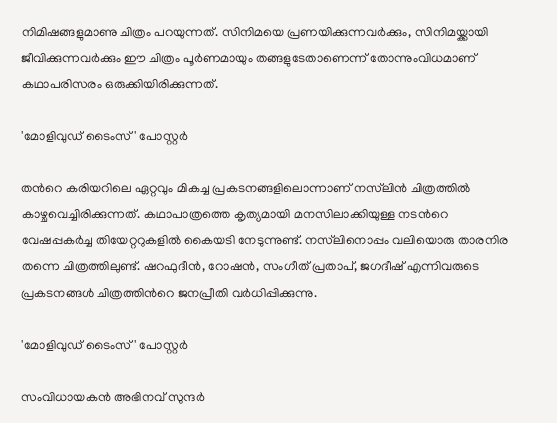നിമിഷങ്ങളുമാണു ചിത്രം പറയുന്നത്. സിനിമയെ പ്രണയിക്കുന്നവർക്കും, സിനിമയ്ക്കായി ജീവിക്കുന്നവർക്കും ഈ ചിത്രം പൂർണമായും തങ്ങളുടേതാണെന്ന് തോന്നുംവിധമാണ് കഥാപരിസരം ഒരുക്കിയിരിക്കുന്നത്.

'മോളിവു‍ഡ് ടൈംസ്' പോസ്റ്റർ

തന്‍റെ കരിയറിലെ ഏറ്റവും മികച്ച പ്രകടനങ്ങളിലൊന്നാണ് നസ്‌ലിൻ ചിത്രത്തിൽ കാഴ്ചവെച്ചിരിക്കുന്നത്. കഥാപാത്രത്തെ കൃത്യമായി മനസിലാക്കിയുള്ള നടന്‍റെ വേഷപ്പകർച്ച തിയേറ്ററുകളിൽ കൈയടി നേടുന്നുണ്ട്. നസ്‌ലിനൊപ്പം വലിയൊരു താരനിര തന്നെ ചിത്രത്തിലുണ്ട്. ഷറഫുദീൻ, റോഷൻ, സംഗീത് പ്രതാപ്, ജഗദീഷ് എന്നിവരുടെ പ്രകടനങ്ങൾ ചിത്രത്തിന്‍റെ ജനപ്രീതി വർധിപ്പിക്കുന്നു.

'മോളിവു‍ഡ് ടൈംസ്' പോസ്റ്റർ

സംവിധായകൻ അഭിനവ് സുന്ദർ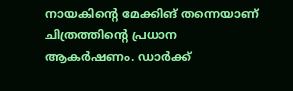നായകിന്‍റെ മേക്കിങ് തന്നെയാണ് ചിത്രത്തിന്‍റെ പ്രധാന ആകർഷണം. ഡാർക്ക്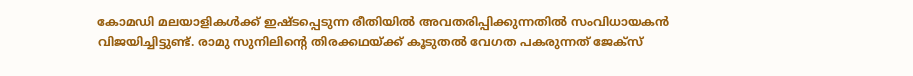കോമഡി മലയാളികൾക്ക് ഇഷ്ടപ്പെടുന്ന രീതിയിൽ അവതരിപ്പിക്കുന്നതിൽ സംവിധായകൻ വിജയിച്ചിട്ടുണ്ട്. രാമു സുനിലിന്‍റെ തിരക്കഥയ്ക്ക് കൂടുതൽ വേഗത പകരുന്നത് ജേക്സ്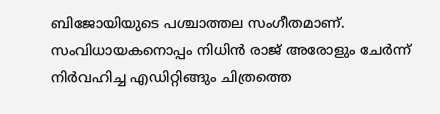ബിജോയിയുടെ പശ്ചാത്തല സംഗീതമാണ്. സംവിധായകനൊപ്പം നിധിൻ രാജ് അരോളും ചേർന്ന് നിർവഹിച്ച എഡിറ്റിങ്ങും ചിത്രത്തെ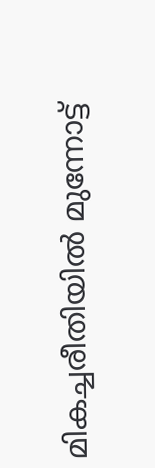മികച്ചരീതിയിൽ മുന്നോട്ട്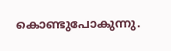കൊണ്ടുപോകുന്നു.